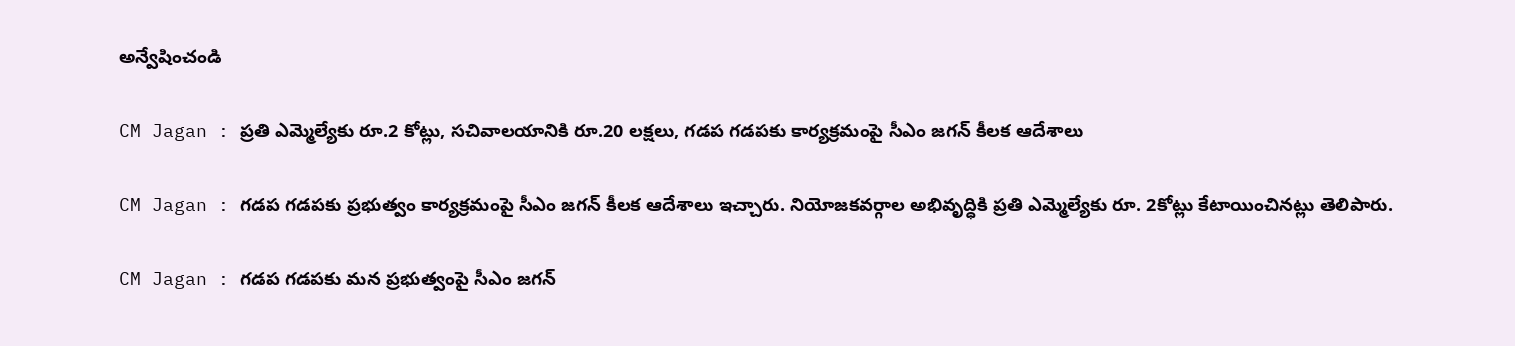అన్వేషించండి

CM Jagan : ప్రతి ఎమ్మెల్యేకు రూ.2 కోట్లు, సచివాలయానికి రూ.20 లక్షలు, గడప గడపకు కార్యక్రమంపై సీఎం జగన్ కీలక ఆదేశాలు

CM Jagan : గడప గడపకు ప్రభుత్వం కార్యక్రమంపై సీఎం జగన్ కీలక ఆదేశాలు ఇచ్చారు. నియోజకవర్గాల అభివృద్ధికి ప్రతి ఎమ్మెల్యేకు రూ. 2కోట్లు కేటాయించినట్లు తెలిపారు.

CM Jagan : గడప గడపకు మన ప్రభుత్వంపై సీఎం జగన్‌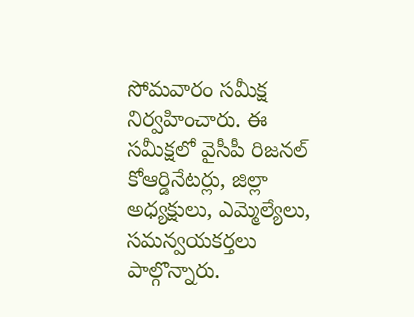సోమవారం సమీక్ష నిర్వహించారు. ఈ సమీక్షలో వైసీపీ రిజనల్‌ కోఆర్డినేటర్లు, జిల్లా అధ్యక్షులు, ఎమ్మెల్యేలు, సమన్వయకర్తలు పాల్గొన్నారు.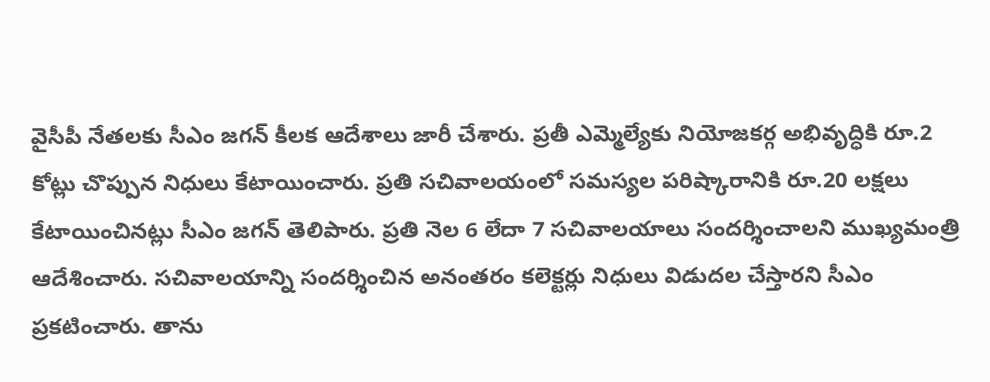వైసీపీ నేతలకు సీఎం జగన్‌ కీలక ఆదేశాలు జారీ చేశారు. ప్రతీ ఎమ్మెల్యేకు నియోజకర్గ అభివృద్ధికి రూ.2 కోట్లు చొప్పున నిధులు కేటాయించారు. ప్రతి సచివాలయంలో సమస్యల పరిష్కారానికి రూ.20 లక్షలు కేటాయించినట్లు సీఎం జగన్ తెలిపారు. ప్రతి నెల 6 లేదా 7 సచివాలయాలు సందర్శించాలని ముఖ్యమంత్రి  ఆదేశించారు. సచివాలయాన్ని సందర్శించిన అనంతరం కలెక్టర్లు నిధులు విడుదల చేస్తారని సీఎం ప్రకటించారు. తాను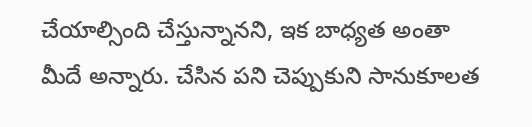చేయాల్సింది చేస్తున్నానని, ఇక బాధ్యత అంతా మీదే అన్నారు. చేసిన పని చెప్పుకుని సానుకూలత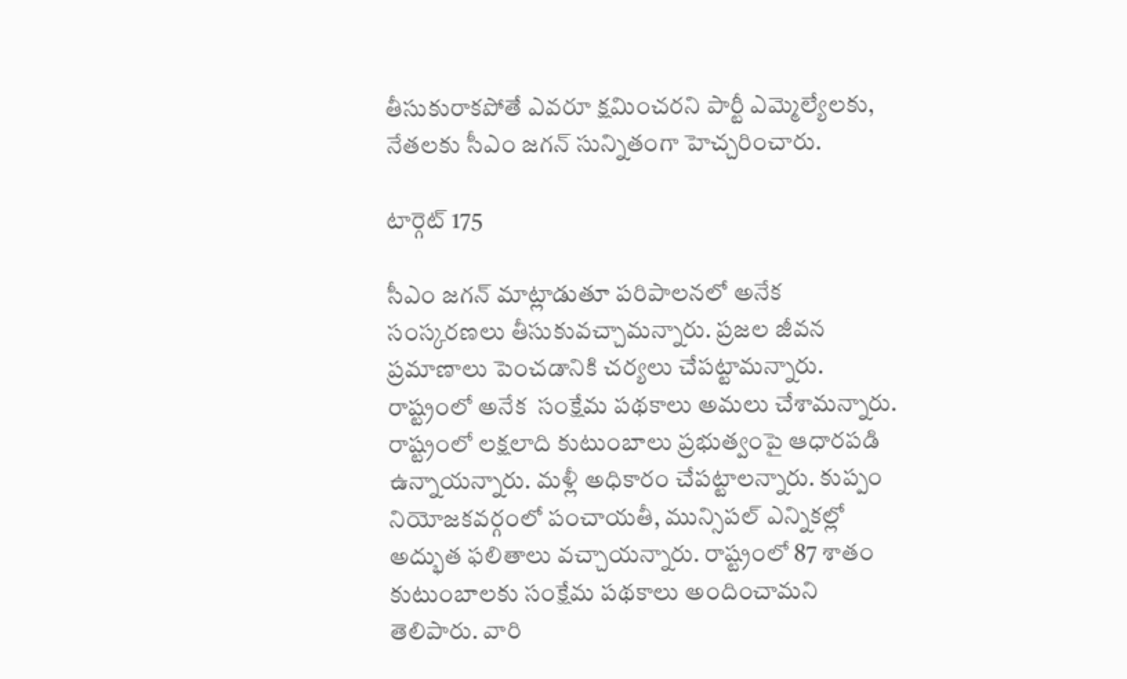తీసుకురాకపోతే ఎవరూ క్షమించరని పార్టీ ఎమ్మెల్యేలకు, నేతలకు సీఎం జగన్‌ సున్నితంగా హెచ్చరించారు.

టార్గెట్ 175

సీఎం జగన్ మాట్లాడుతూ పరిపాలనలో అనేక సంస్కరణలు తీసుకువచ్చామన్నారు. ప్రజల జీవన ప్రమాణాలు పెంచడానికి చర్యలు చేపట్టామన్నారు. రాష్ట్రంలో అనేక  సంక్షేమ పథకాలు అమలు చేశామన్నారు. రాష్ట్రంలో లక్షలాది కుటుంబాలు ప్రభుత్వంపై ఆధారపడి ఉన్నాయన్నారు. మళ్లీ అధికారం చేపట్టాలన్నారు. కుప్పం నియోజకవర్గంలో పంచాయతీ, మున్సిపల్‌ ఎన్నికల్లో అద్భుత ఫలితాలు వచ్చాయన్నారు. రాష్ట్రంలో 87 శాతం కుటుంబాలకు సంక్షేమ పథకాలు అందించామని తెలిపారు. వారి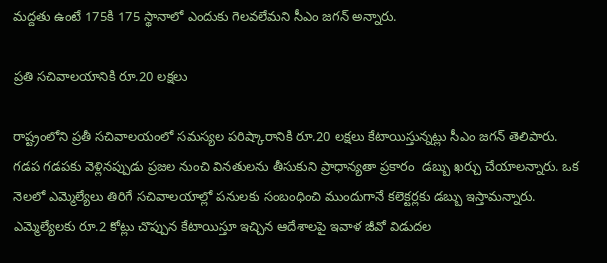మద్దతు ఉంటే 175కి 175 స్థానాలో ఎందుకు గెలవలేమని సీఎం జగన్ అన్నారు.

ప్రతి సచివాలయానికి రూ.20 లక్షలు

రాష్ట్రంలోని ప్రతీ సచివాలయంలో సమస్యల పరిష్కారానికి రూ.20 లక్షలు కేటాయిస్తున్నట్లు సీఎం జగన్ తెలిపారు. గడప గడపకు వెళ్లినప్పుడు ప్రజల నుంచి వినతులను తీసుకుని ప్రాధాన్యతా ప్రకారం  డబ్బు ఖర్చు చేయాలన్నారు. ఒక నెలలో ఎమ్మెల్యేలు తిరిగే సచివాలయాల్లో పనులకు సంబంధించి ముందుగానే కలెక్టర్లకు డబ్బు ఇస్తామన్నారు. ఎమ్మెల్యేలకు రూ.2 కోట్లు చొప్పున కేటాయిస్తూ ఇచ్చిన ఆదేశాలపై ఇవాళ జీవో విడుదల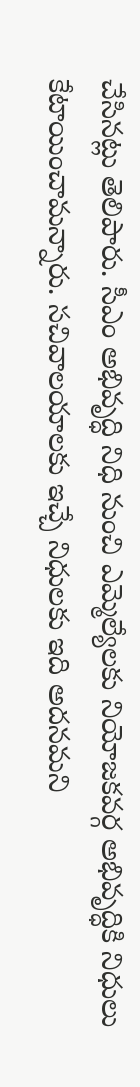చేసినట్లు తెలిపారు. సీఎం అభివృద్ధి నిధి నుంచి ఎమ్మెల్యేలకు నియోజకవర్గ అభివృద్ధికి నిధులు కేటాయించామన్నారు. సచివాలయాలకు ఇచ్చే నిధులకు ఇది అదనమని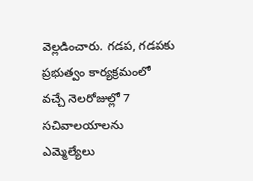వెల్లడించారు. గడప, గడపకు ప్రభుత్వం కార్యక్రమంలో వచ్చే నెలరోజుల్లో 7 సచివాలయాలను ఎమ్మెల్యేలు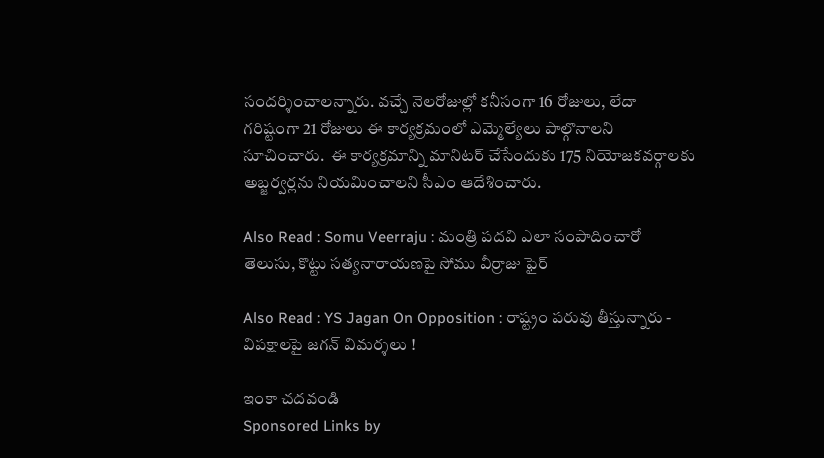సందర్శించాలన్నారు. వచ్చే నెలరోజుల్లో కనీసంగా 16 రోజులు, లేదా గరిష్టంగా 21 రోజులు ఈ కార్యక్రమంలో ఎమ్మెల్యేలు పాల్గొనాలని సూచించారు.  ఈ కార్యక్రమాన్ని మానిటర్ చేసేందుకు 175 నియోజకవర్గాలకు అబ్జర్వర్లను నియమించాలని సీఎం ఆదేశించారు.

Also Read : Somu Veerraju : మంత్రి పదవి ఎలా సంపాదించారో తెలుసు, కొట్టు సత్యనారాయణపై సోము వీర్రాజు ఫైర్

Also Read : YS Jagan On Opposition : రాష్ట్రం పరువు తీస్తున్నారు - విపక్షాలపై జగన్ విమర్శలు !

ఇంకా చదవండి
Sponsored Links by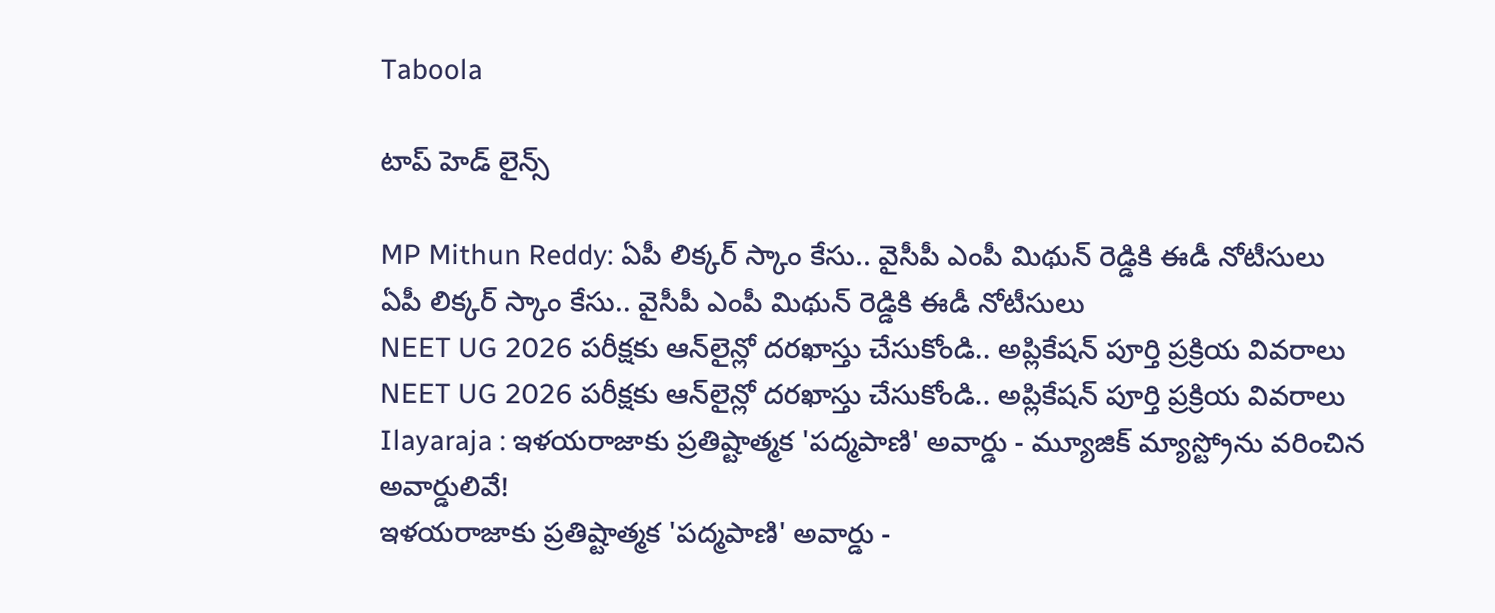Taboola

టాప్ హెడ్ లైన్స్

MP Mithun Reddy: ఏపీ లిక్కర్ స్కాం కేసు.. వైసీపీ ఎంపీ మిథున్ రెడ్డికి ఈడీ నోటీసులు
ఏపీ లిక్కర్ స్కాం కేసు.. వైసీపీ ఎంపీ మిథున్ రెడ్డికి ఈడీ నోటీసులు
NEET UG 2026 పరీక్షకు ఆన్‌లైన్లో దరఖాస్తు చేసుకోండి.. అప్లికేషన్ పూర్తి ప్రక్రియ వివరాలు
NEET UG 2026 పరీక్షకు ఆన్‌లైన్లో దరఖాస్తు చేసుకోండి.. అప్లికేషన్ పూర్తి ప్రక్రియ వివరాలు
Ilayaraja : ఇళయరాజాకు ప్రతిష్టాత్మక 'పద్మపాణి' అవార్డు - మ్యూజిక్ మ్యాస్ట్రోను వరించిన అవార్డులివే!
ఇళయరాజాకు ప్రతిష్టాత్మక 'పద్మపాణి' అవార్డు -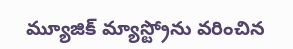మ్యూజిక్ మ్యాస్ట్రోను వరించిన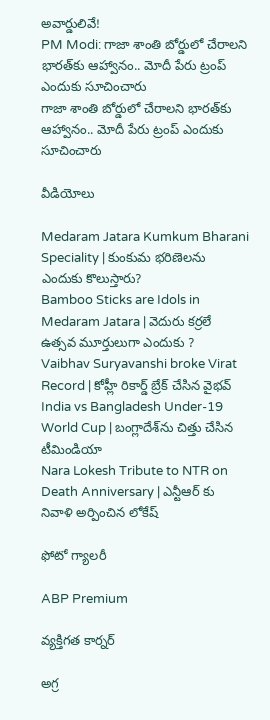అవార్డులివే!
PM Modi: గాజా శాంతి బోర్డులో చేరాలని భారత్‌కు ఆహ్వానం.. మోదీ పేరు ట్రంప్ ఎందుకు సూచించారు
గాజా శాంతి బోర్డులో చేరాలని భారత్‌కు ఆహ్వానం.. మోదీ పేరు ట్రంప్ ఎందుకు సూచించారు

వీడియోలు

Medaram Jatara Kumkum Bharani Speciality | కుంకుమ భరిణెలను ఎందుకు కొలుస్తారు?
Bamboo Sticks are Idols in Medaram Jatara | వెదురు కర్రలే ఉత్సవ మూర్తులుగా ఎందుకు ?
Vaibhav Suryavanshi broke Virat Record | కోహ్లీ రికార్డ్ బ్రేక్ చేసిన వైభవ్
India vs Bangladesh Under-19 World Cup | బంగ్లాదేశ్‌ను చిత్తు చేసిన టీమిండియా
Nara Lokesh Tribute to NTR on Death Anniversary | ఎన్టీఆర్ కు నివాళి అర్పించిన లోకేష్

ఫోటో గ్యాలరీ

ABP Premium

వ్యక్తిగత కార్నర్

అగ్ర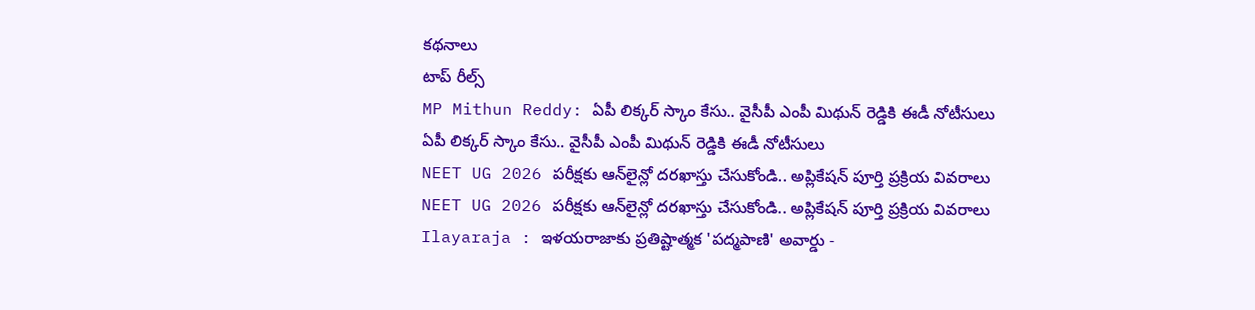కథనాలు
టాప్ రీల్స్
MP Mithun Reddy: ఏపీ లిక్కర్ స్కాం కేసు.. వైసీపీ ఎంపీ మిథున్ రెడ్డికి ఈడీ నోటీసులు
ఏపీ లిక్కర్ స్కాం కేసు.. వైసీపీ ఎంపీ మిథున్ రెడ్డికి ఈడీ నోటీసులు
NEET UG 2026 పరీక్షకు ఆన్‌లైన్లో దరఖాస్తు చేసుకోండి.. అప్లికేషన్ పూర్తి ప్రక్రియ వివరాలు
NEET UG 2026 పరీక్షకు ఆన్‌లైన్లో దరఖాస్తు చేసుకోండి.. అప్లికేషన్ పూర్తి ప్రక్రియ వివరాలు
Ilayaraja : ఇళయరాజాకు ప్రతిష్టాత్మక 'పద్మపాణి' అవార్డు -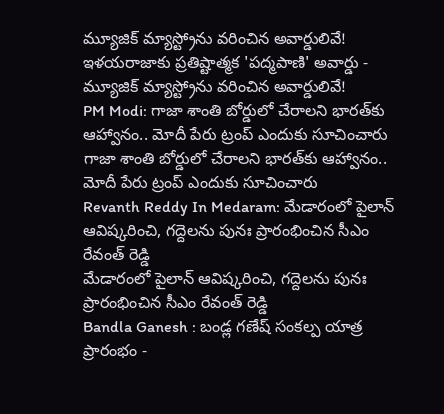మ్యూజిక్ మ్యాస్ట్రోను వరించిన అవార్డులివే!
ఇళయరాజాకు ప్రతిష్టాత్మక 'పద్మపాణి' అవార్డు - మ్యూజిక్ మ్యాస్ట్రోను వరించిన అవార్డులివే!
PM Modi: గాజా శాంతి బోర్డులో చేరాలని భారత్‌కు ఆహ్వానం.. మోదీ పేరు ట్రంప్ ఎందుకు సూచించారు
గాజా శాంతి బోర్డులో చేరాలని భారత్‌కు ఆహ్వానం.. మోదీ పేరు ట్రంప్ ఎందుకు సూచించారు
Revanth Reddy In Medaram: మేడారంలో పైలాన్ ఆవిష్కరించి, గద్దెలను పునః ప్రారంభించిన సీఎం రేవంత్ రెడ్డి
మేడారంలో పైలాన్ ఆవిష్కరించి, గద్దెలను పునః ప్రారంభించిన సీఎం రేవంత్ రెడ్డి
Bandla Ganesh : బండ్ల గణేష్ సంకల్ప యాత్ర ప్రారంభం -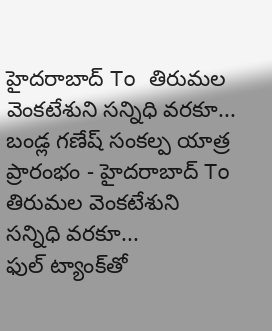హైదరాబాద్ To తిరుమల వెంకటేశుని సన్నిధి వరకూ...
బండ్ల గణేష్ సంకల్ప యాత్ర ప్రారంభం - హైదరాబాద్ To తిరుమల వెంకటేశుని సన్నిధి వరకూ...
ఫుల్ ట్యాంక్‌తో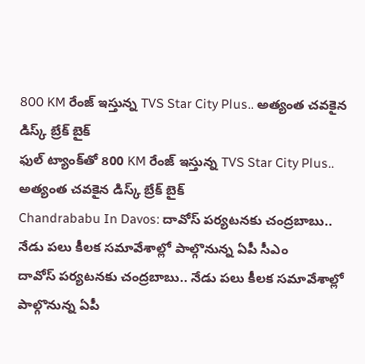800 KM రేంజ్ ఇస్తున్న TVS Star City Plus.. అత్యంత చవకైన డిస్క్ బ్రేక్ బైక్
ఫుల్ ట్యాంక్‌తో 800 KM రేంజ్ ఇస్తున్న TVS Star City Plus.. అత్యంత చవకైన డిస్క్ బ్రేక్ బైక్
Chandrababu In Davos: దావోస్‌ పర్యటనకు చంద్రబాబు.. నేడు పలు కీలక సమావేశాల్లో పాల్గొనున్న ఏపీ సీఎం
దావోస్‌ పర్యటనకు చంద్రబాబు.. నేడు పలు కీలక సమావేశాల్లో పాల్గొనున్న ఏపీ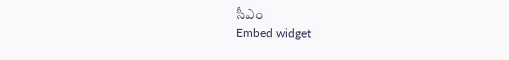సీఎం
Embed widget